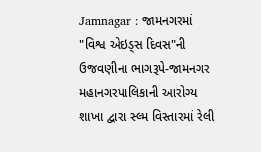Jamnagar : જામનગરમાં "વિશ્વ એઇડ્સ દિવસ"ની ઉજવણીના ભાગરૂપે-જામનગર મહાનગરપાલિકાની આરોગ્ય શાખા દ્વારા સ્લ્મ વિસ્તારમાં રેલી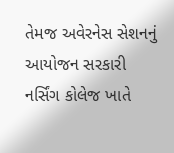તેમજ અવેરનેસ સેશનનું આયોજન સરકારી નર્સિંગ કોલેજ ખાતે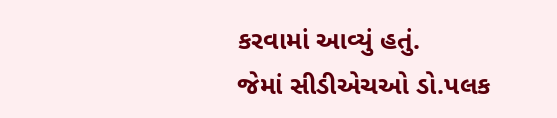કરવામાં આવ્યું હતું.
જેમાં સીડીએચઓ ડો.પલક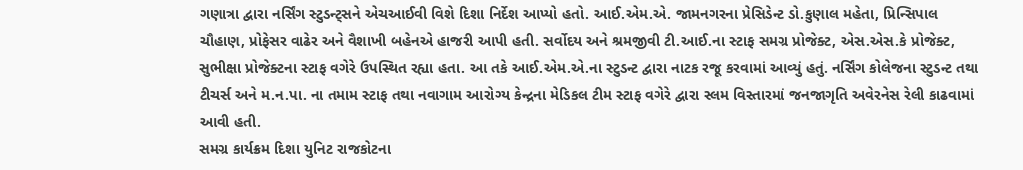ગણાત્રા દ્વારા નર્સિંગ સ્ટુડન્ટ્સને એચઆઈવી વિશે દિશા નિર્દેશ આપ્યો હતો. આઈ.એમ.એ. જામનગરના પ્રેસિડેન્ટ ડો.કુણાલ મહેતા, પ્રિન્સિપાલ ચૌહાણ, પ્રોફેસર વાઢેર અને વૈશાખી બહેનએ હાજરી આપી હતી. સર્વોદય અને શ્રમજીવી ટી.આઈ.ના સ્ટાફ સમગ્ર પ્રોજેક્ટ, એસ.એસ.કે પ્રોજેક્ટ, સુભીક્ષા પ્રોજેક્ટના સ્ટાફ વગેરે ઉપસ્થિત રહ્યા હતા. આ તકે આઈ.એમ.એ.ના સ્ટુડન્ટ દ્વારા નાટક રજૂ કરવામાં આવ્યું હતું. નર્સિંગ કોલેજના સ્ટુડન્ટ તથા ટીચર્સ અને મ.ન.પા. ના તમામ સ્ટાફ તથા નવાગામ આરોગ્ય કેન્દ્રના મેડિકલ ટીમ સ્ટાફ વગેરે દ્વારા સ્લમ વિસ્તારમાં જનજાગૃતિ અવેરનેસ રેલી કાઢવામાં આવી હતી.
સમગ્ર કાર્યક્રમ દિશા યુનિટ રાજકોટના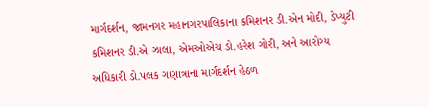માર્ગદર્શન, જામનગર મહાનગરપાલિકાના કમિશનર ડી.એન મોદી, ડેપ્યુટી કમિશનર ડી.એ ઝાલા, એમઓએચ ડો.હરેશ ગોરી, અને આરોગ્ય અધિકારી ડો.પલક ગણાત્રાના માર્ગદર્શન હેઠળ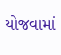યોજવામાં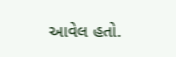આવેલ હતો.